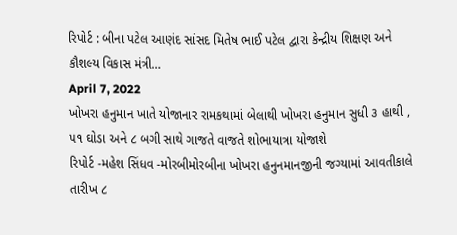રિપોર્ટ : બીના પટેલ આણંદ સાંસદ મિતેષ ભાઈ પટેલ દ્વારા કેન્દ્રીય શિક્ષણ અને કૌશલ્ય વિકાસ મંત્રી…
April 7, 2022
ખોખરા હનુમાન ખાતે યોજાનાર રામકથામાં બેલાથી ખોખરા હનુમાન સુધી ૩ હાથી , ૫૧ ઘોડા અને ૮ બગી સાથે ગાજતે વાજતે શોભાયાત્રા યોજાશે
રિપોર્ટ -મહેશ સિંધવ -મોરબીમોરબીના ખોખરા હનુનમાનજીની જગ્યામાં આવતીકાલે તારીખ ૮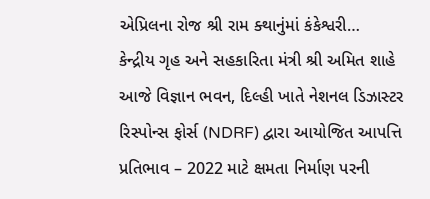એપ્રિલના રોજ શ્રી રામ ક્થાનુંમાં કંકેશ્વરી…
કેન્દ્રીય ગૃહ અને સહકારિતા મંત્રી શ્રી અમિત શાહે આજે વિજ્ઞાન ભવન, દિલ્હી ખાતે નેશનલ ડિઝાસ્ટર રિસ્પોન્સ ફોર્સ (NDRF) દ્વારા આયોજિત આપત્તિ પ્રતિભાવ – 2022 માટે ક્ષમતા નિર્માણ પરની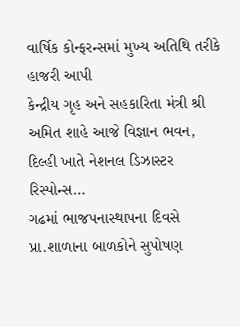વાર્ષિક કોન્ફરન્સમાં મુખ્ય અતિથિ તરીકે હાજરી આપી
કેન્દ્રીય ગૃહ અને સહકારિતા મંત્રી શ્રી અમિત શાહે આજે વિજ્ઞાન ભવન, દિલ્હી ખાતે નેશનલ ડિઝાસ્ટર રિસ્પોન્સ…
ગઢમાં ભાજપનાસ્થાપના દિવસે પ્રા.શાળાના બાળકોને સુપોષણ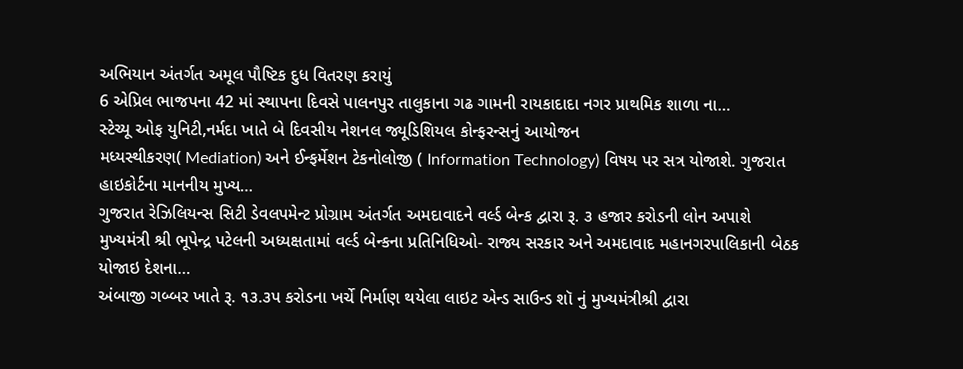અભિયાન અંતર્ગત અમૂલ પૌષ્ટિક દુધ વિતરણ કરાયું
6 એપ્રિલ ભાજપના 42 માં સ્થાપના દિવસે પાલનપુર તાલુકાના ગઢ ગામની રાયકાદાદા નગર પ્રાથમિક શાળા ના…
સ્ટેચ્યૂ ઓફ યુનિટી,નર્મદા ખાતે બે દિવસીય નેશનલ જ્યૂડિશિયલ કોન્ફરન્સનું આયોજન
મધ્યસ્થીકરણ( Mediation) અને ઈન્ફર્મેશન ટેકનોલોજી ( Information Technology) વિષય પર સત્ર યોજાશે. ગુજરાત હાઇકોર્ટના માનનીય મુખ્ય…
ગુજરાત રેઝિલિયન્સ સિટી ડેવલપમેન્ટ પ્રોગ્રામ અંતર્ગત અમદાવાદને વર્લ્ડ બેન્ક દ્વારા રૂ. ૩ હજાર કરોડની લોન અપાશે
મુખ્યમંત્રી શ્રી ભૂપેન્દ્ર પટેલની અધ્યક્ષતામાં વર્લ્ડ બેન્કના પ્રતિનિધિઓ- રાજ્ય સરકાર અને અમદાવાદ મહાનગરપાલિકાની બેઠક યોજાઇ દેશના…
અંબાજી ગબ્બર ખાતે રૂ. ૧૩.૩પ કરોડના ખર્ચે નિર્માણ થયેલા લાઇટ એન્ડ સાઉન્ડ શૉ નું મુખ્યમંત્રીશ્રી દ્વારા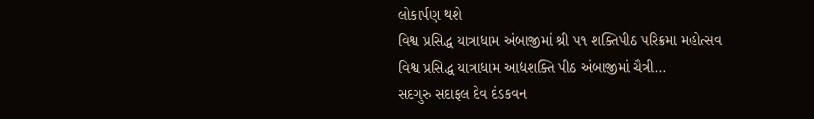લોકાર્પણ થશે
વિશ્વ પ્રસિદ્ધ યાત્રાધામ અંબાજીમાં શ્રી પ૧ શક્તિપીઠ પરિક્રમા મહોત્સવ વિશ્વ પ્રસિદ્ધ યાત્રાધામ આદ્યશક્તિ પીઠ અંબાજીમાં ચૈત્રી…
સદગુરુ સદાફલ દેવ દંડકવન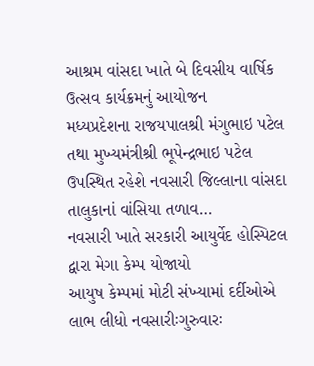આશ્રમ વાંસદા ખાતે બે દિવસીય વાર્ષિક ઉત્સવ કાર્યક્રમનું આયોજન
મધ્યપ્રદેશના રાજયપાલશ્રી મંગુભાઇ પટેલ તથા મુખ્યમંત્રીશ્રી ભૂપેન્દ્રભાઇ પટેલ ઉપસ્થિત રહેશે નવસારી જિલ્લાના વાંસદા તાલુકાનાં વાંસિયા તળાવ…
નવસારી ખાતે સરકારી આયુર્વેદ હોસ્પિટલ દ્વારા મેગા કેમ્પ યોજાયો
આયુષ કેમ્પમાં મોટી સંખ્યામાં દર્દીઓએ લાભ લીધો નવસારીઃગુરુવારઃ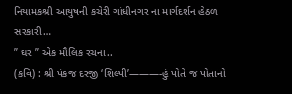નિયામકશ્રી આયુષની કચેરી ગાંધીનગર ના માર્ગદર્શન હેઠળ સરકારી…
” ઘર ” એક મૌલિક રચના..
(કવિ) : શ્રી પંકજ દરજી ‘શિલ્પી’———-હું પોતે જ પોતાનો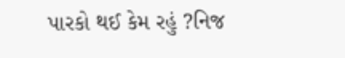પારકો થઈ કેમ રહું ?નિજ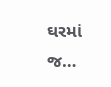ઘરમાં જ…